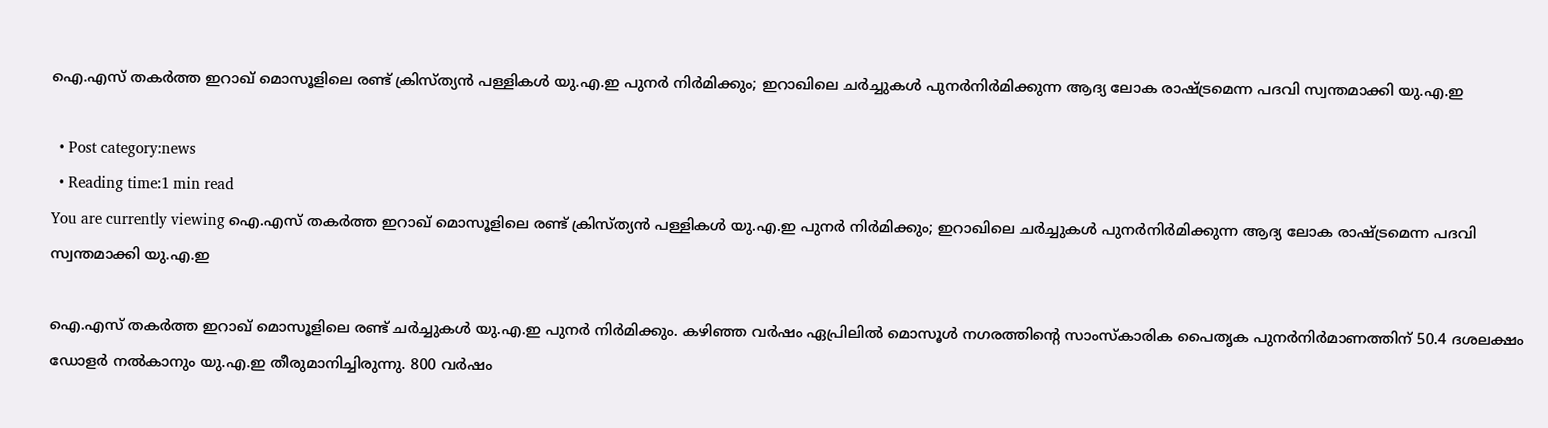ഐ.എസ് തകര്‍ത്ത ഇറാഖ് മൊസൂളിലെ രണ്ട് ക്രിസ്ത്യന്‍ പള്ളികള്‍ യു.എ.ഇ പുനര്‍ നിര്‍മിക്കും; ഇറാഖിലെ ചര്‍ച്ചുകള്‍ പുനര്‍നിര്‍മിക്കുന്ന ആദ്യ ലോക രാഷ്ട്രമെന്ന പദവി സ്വന്തമാക്കി യു.എ.ഇ

  • Post category:news
  • Reading time:1 min read
You are currently viewing ഐ.എസ് തകര്‍ത്ത ഇറാഖ് മൊസൂളിലെ രണ്ട് ക്രിസ്ത്യന്‍ പള്ളികള്‍ യു.എ.ഇ പുനര്‍ നിര്‍മിക്കും; ഇറാഖിലെ ചര്‍ച്ചുകള്‍ പുനര്‍നിര്‍മിക്കുന്ന ആദ്യ ലോക രാഷ്ട്രമെന്ന പദവി സ്വന്തമാക്കി യു.എ.ഇ

ഐ.എസ് തകര്‍ത്ത ഇറാഖ് മൊസൂളിലെ രണ്ട് ചര്‍ച്ചുകള്‍ യു.എ.ഇ പുനര്‍ നിര്‍മിക്കും. കഴിഞ്ഞ വര്‍ഷം ഏപ്രിലില്‍ മൊസൂള്‍ നഗരത്തിന്‍റെ സാംസ്‌കാരിക പൈതൃക പുനര്‍നിര്‍മാണത്തിന് 50.4 ദശലക്ഷം ഡോളര്‍ നല്‍കാനും യു.എ.ഇ തീരുമാനിച്ചിരുന്നു. 800 വര്‍ഷം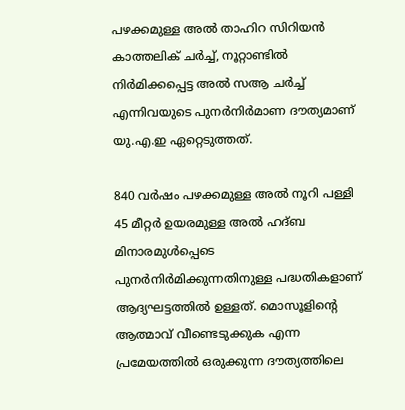പഴക്കമുള്ള അല്‍ താഹിറ സിറിയന്‍ കാത്തലിക് ചര്‍ച്ച്, നൂറ്റാണ്ടില്‍ നിര്‍മിക്കപ്പെട്ട അല്‍ സആ ചര്‍ച്ച് എന്നിവയുടെ പുനര്‍നിര്‍മാണ ദൗത്യമാണ് യു.എ.ഇ ഏറ്റെടുത്തത്.

840 വര്‍ഷം പഴക്കമുള്ള അല്‍ നൂറി പള്ളി 45 മീറ്റര്‍ ഉയരമുള്ള അല്‍ ഹദ്ബ മിനാരമുള്‍പ്പെടെ പുനര്‍നിര്‍മിക്കുന്നതിനുള്ള പദ്ധതികളാണ് ആദ്യഘട്ടത്തില്‍ ഉള്ളത്. മൊസൂളിന്‍റെ ആത്മാവ് വീണ്ടെടുക്കുക എന്ന പ്രമേയത്തില്‍ ഒരുക്കുന്ന ദൗത്യത്തിലെ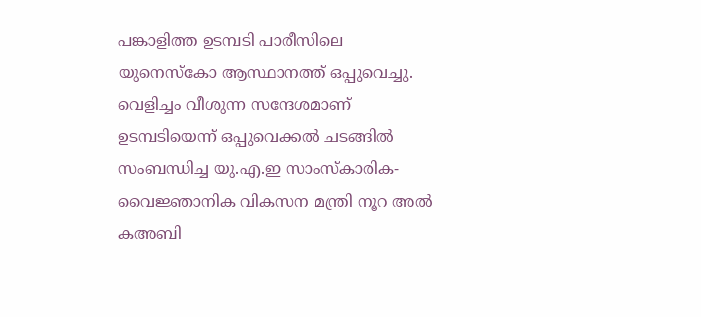പങ്കാളിത്ത ഉടമ്പടി പാരീസിലെ യുനെസ്‌കോ ആസ്ഥാനത്ത് ഒപ്പുവെച്ചു. വെളിച്ചം വീശുന്ന സന്ദേശമാണ് ഉടമ്പടിയെന്ന് ഒപ്പുവെക്കല്‍ ചടങ്ങില്‍ സംബന്ധിച്ച യു.എ.ഇ സാംസ്‌കാരിക-വൈജ്ഞാനിക വികസന മന്ത്രി നൂറ അല്‍ കഅബി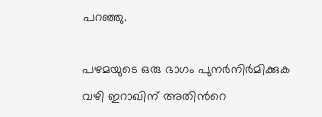പറഞ്ഞു.

പഴമയുടെ ഒരു ഭാഗം പുനര്‍നിര്‍മിക്കുക വഴി ഇറാഖിന് അതിന്‍റെ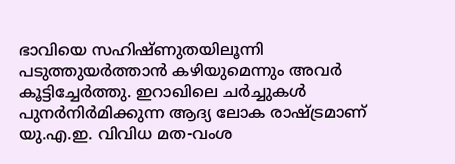ഭാവിയെ സഹിഷ്ണുതയിലൂന്നി പടുത്തുയര്‍ത്താന്‍ കഴിയുമെന്നും അവര്‍ കൂട്ടിച്ചേര്‍ത്തു. ഇറാഖിലെ ചര്‍ച്ചുകള്‍ പുനര്‍നിര്‍മിക്കുന്ന ആദ്യ ലോക രാഷ്ട്രമാണ് യു.എ.ഇ. വിവിധ മത-വംശ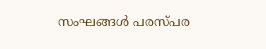സംഘങ്ങള്‍ പരസ്പര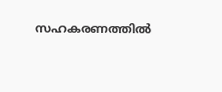സഹകരണത്തില്‍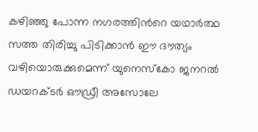കഴിഞ്ഞു പോന്ന നഗരത്തിന്‍റെ യഥാര്‍ത്ഥ സത്ത തിരിച്ചു പിടിക്കാന്‍ ഈ ദൗത്യം വഴിയൊരുക്കുമെന്ന് യുനെസ്‌കോ ജനറല്‍ ഡയറക്ടര്‍ ഔഡ്രീ അസോലേ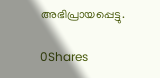അഭിപ്രായപ്പെട്ടു.

0Shares